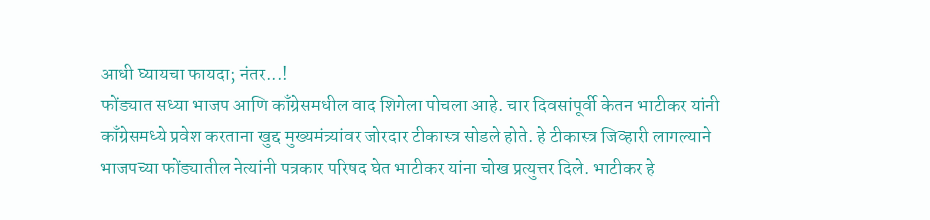आधी घ्यायचा फायदा; नंतर...!
फोंड्यात सध्या भाजप आणि काँग्रेसमधील वाद शिगेला पोचला आहे. चार दिवसांपूर्वी केतन भाटीकर यांनी काँग्रेसमध्ये प्रवेश करताना खुद्द मुख्यमंत्र्यांवर जोरदार टीकास्त्र सोडले होते. हे टीकास्त्र जिव्हारी लागल्याने भाजपच्या फोंड्यातील नेत्यांनी पत्रकार परिषद घेत भाटीकर यांना चोख प्रत्युत्तर दिले. भाटीकर हे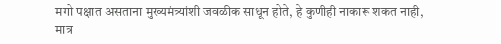मगो पक्षात असताना मुख्यमंत्र्यांशी जवळीक साधून होते, हे कुणीही नाकारू शकत नाही, मात्र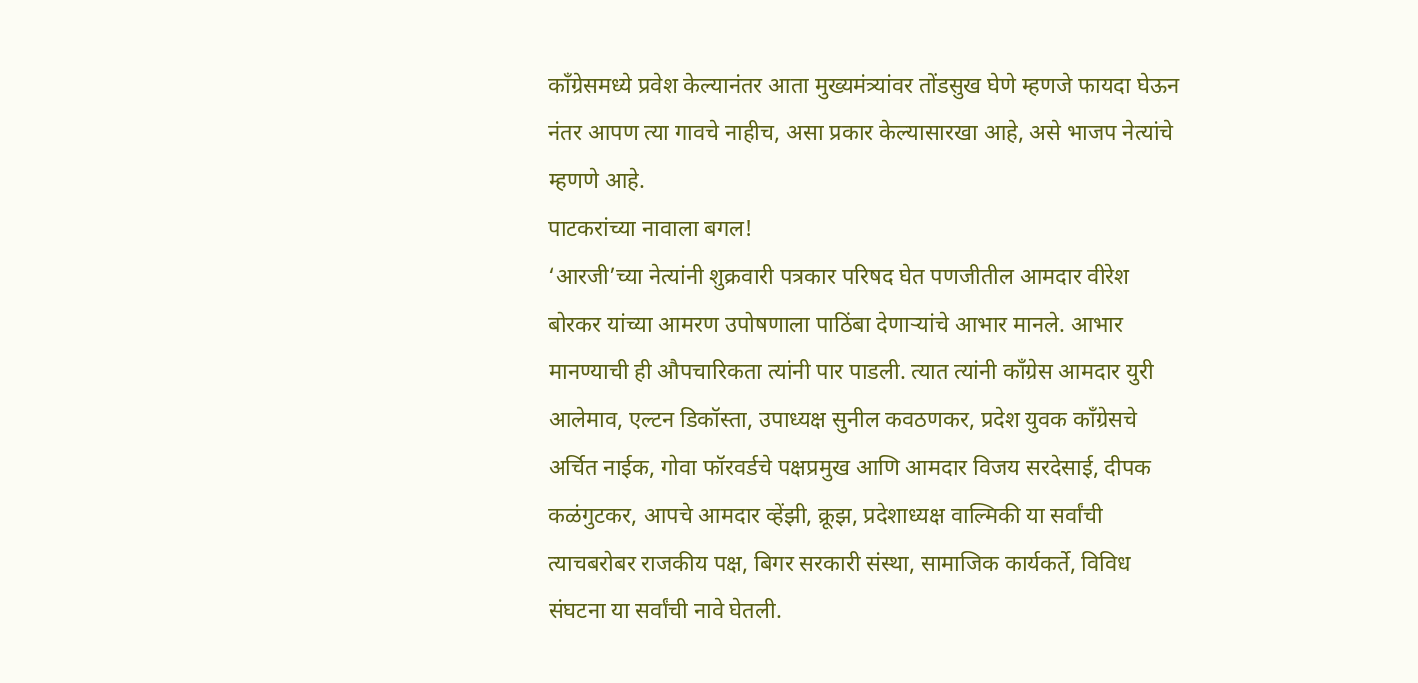काँग्रेसमध्ये प्रवेश केल्यानंतर आता मुख्यमंत्र्यांवर तोंडसुख घेणे म्हणजे फायदा घेऊन नंतर आपण त्या गावचे नाहीच, असा प्रकार केल्यासारखा आहे, असे भाजप नेत्यांचे म्हणणे आहे.
पाटकरांच्या नावाला बगल!
‘आरजी’च्या नेत्यांनी शुक्रवारी पत्रकार परिषद घेत पणजीतील आमदार वीरेश बोरकर यांच्या आमरण उपोषणाला पाठिंबा देणाऱ्यांचे आभार मानले. आभार मानण्याची ही औपचारिकता त्यांनी पार पाडली. त्यात त्यांनी काँग्रेस आमदार युरी आलेमाव, एल्टन डिकॉस्ता, उपाध्यक्ष सुनील कवठणकर, प्रदेश युवक काँग्रेसचे अर्चित नाईक, गोवा फॉरवर्डचे पक्षप्रमुख आणि आमदार विजय सरदेसाई, दीपक कळंगुटकर, आपचे आमदार व्हेंझी, क्रूझ, प्रदेशाध्यक्ष वाल्मिकी या सर्वांची त्याचबरोबर राजकीय पक्ष, बिगर सरकारी संस्था, सामाजिक कार्यकर्ते, विविध संघटना या सर्वांची नावे घेतली.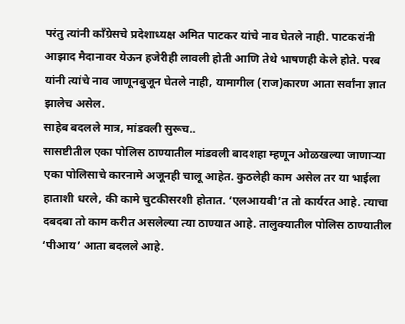परंतु त्यांनी काँग्रेसचे प्रदेशाध्यक्ष अमित पाटकर यांचे नाव घेतले नाही. पाटकरांनी आझाद मैदानावर येऊन हजेरीही लावली होती आणि तेथे भाषणही केले होते. परब यांनी त्यांचे नाव जाणूनबुजून घेतले नाही, यामागील (राज)कारण आता सर्वांना ज्ञात झालेच असेल.
साहेब बदलले मात्र, मांडवली सुरूच..
सासष्टीतील एका पोलिस ठाण्यातील मांडवली बादशहा म्हणून ओळखल्या जाणाऱ्या एका पोलिसाचे कारनामे अजूनही चालू आहेत. कुठलेही काम असेल तर या भाईला हाताशी धरले, की कामे चुटकीसरशी होतात. ‘एलआयबी’त तो कार्यरत आहे. त्याचा दबदबा तो काम करीत असलेल्या त्या ठाण्यात आहे. तालुक्यातील पोलिस ठाण्यातील ‘पीआय’ आता बदलले आहे.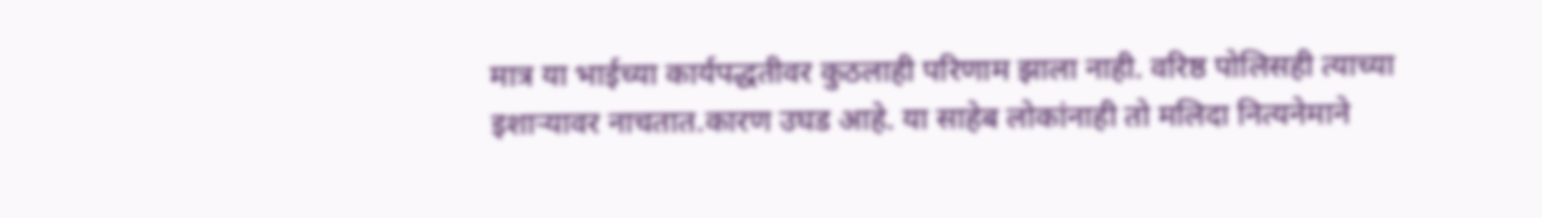मात्र या भाईच्या कार्यपद्धतीवर कुठलाही परिणाम झाला नाही. वरिष्ठ पोलिसही त्याच्या इशाऱ्यावर नाचतात.कारण उघड आहे. या साहेब लोकांनाही तो मलिदा नित्यनेमाने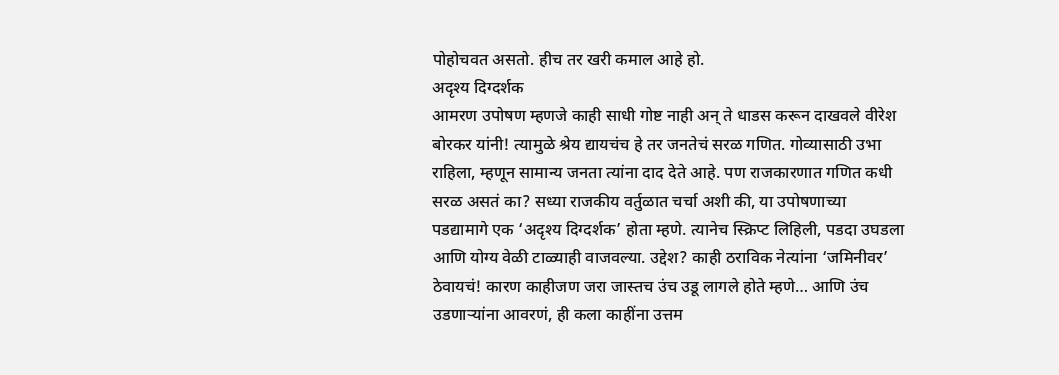पोहोचवत असतो. हीच तर खरी कमाल आहे हो.
अदृश्य दिग्दर्शक
आमरण उपोषण म्हणजे काही साधी गोष्ट नाही अन् ते धाडस करून दाखवले वीरेश बोरकर यांनी! त्यामुळे श्रेय द्यायचंच हे तर जनतेचं सरळ गणित. गोव्यासाठी उभा राहिला, म्हणून सामान्य जनता त्यांना दाद देते आहे. पण राजकारणात गणित कधी सरळ असतं का? सध्या राजकीय वर्तुळात चर्चा अशी की, या उपोषणाच्या पडद्यामागे एक ‘अदृश्य दिग्दर्शक’ होता म्हणे. त्यानेच स्क्रिप्ट लिहिली, पडदा उघडला आणि योग्य वेळी टाळ्याही वाजवल्या. उद्देश? काही ठराविक नेत्यांना ‘जमिनीवर’ ठेवायचं! कारण काहीजण जरा जास्तच उंच उडू लागले होते म्हणे… आणि उंच उडणाऱ्यांना आवरणं, ही कला काहींना उत्तम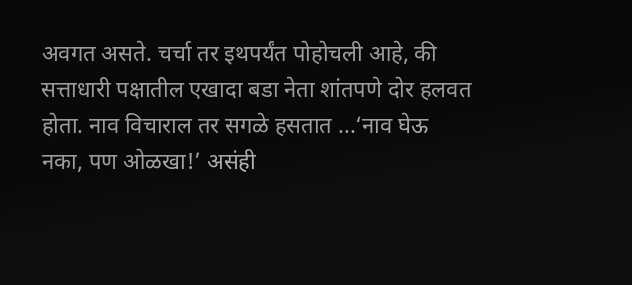अवगत असते. चर्चा तर इथपर्यंत पोहोचली आहे, की सत्ताधारी पक्षातील एखादा बडा नेता शांतपणे दोर हलवत होता. नाव विचाराल तर सगळे हसतात ...‘नाव घेऊ नका, पण ओळखा!’ असंही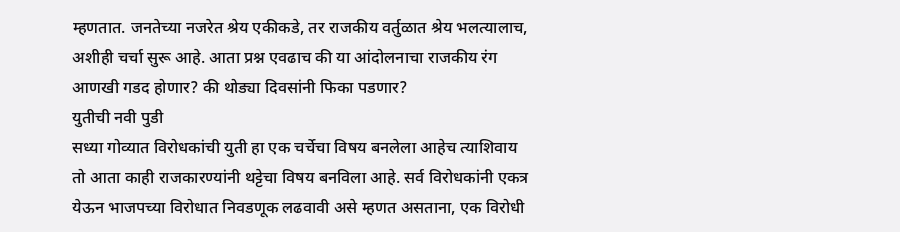म्हणतात. जनतेच्या नजरेत श्रेय एकीकडे, तर राजकीय वर्तुळात श्रेय भलत्यालाच, अशीही चर्चा सुरू आहे. आता प्रश्न एवढाच की या आंदोलनाचा राजकीय रंग आणखी गडद होणार? की थोड्या दिवसांनी फिका पडणार?
युतीची नवी पुडी
सध्या गोव्यात विरोधकांची युती हा एक चर्चेचा विषय बनलेला आहेच त्याशिवाय तो आता काही राजकारण्यांनी थट्टेचा विषय बनविला आहे. सर्व विरोधकांनी एकत्र येऊन भाजपच्या विरोधात निवडणूक लढवावी असे म्हणत असताना, एक विरोधी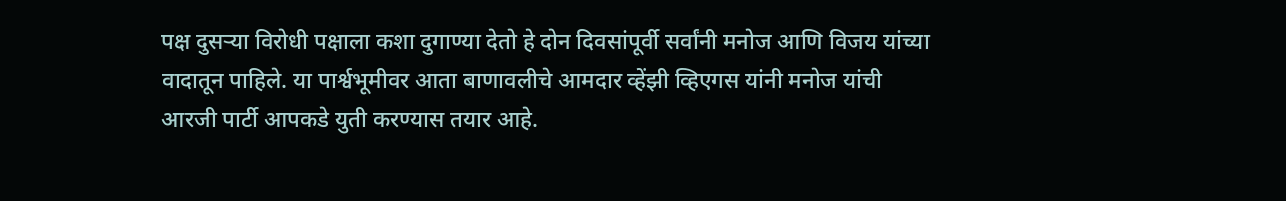पक्ष दुसऱ्या विरोधी पक्षाला कशा दुगाण्या देतो हे दोन दिवसांपूर्वी सर्वांनी मनोज आणि विजय यांच्या वादातून पाहिले. या पार्श्वभूमीवर आता बाणावलीचे आमदार व्हेंझी व्हिएगस यांनी मनोज यांची आरजी पार्टी आपकडे युती करण्यास तयार आहे.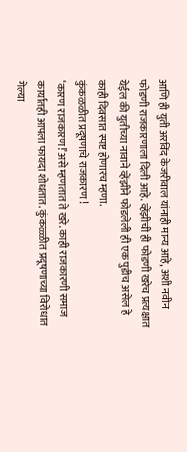आणि ही युती अरविंद केजरीवाल यांनाही मान्य आहे, अशी नवीन फोडणी राजकारणाला दिली आहे. व्हेंझीची ही फोडणी खरेच प्रत्यक्षात येईल की युतीच्या नावाने व्हेंझीने फोडलेली ही एक पुडीच असेल हे काही दिवसात स्पष्ट होणारच म्हणा.
कुंकळळीत प्रदूषणाचे राजकारण !
‘कारण राजकारण!’असे म्हणतात ते खरे. काही राजकारणी समाज कार्यातही आपला फायदा शोधतात. कुंकळ्ळीत प्रदूषणाच्या विरोधात गेल्या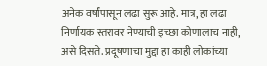अनेक वर्षांपासून लढा सुरू आहे. मात्र, हा लढा निर्णायक स्तरावर नेण्याची इच्छा कोणालाच नाही, असे दिसते. प्रदूषणाचा मुद्दा हा काही लोकांच्या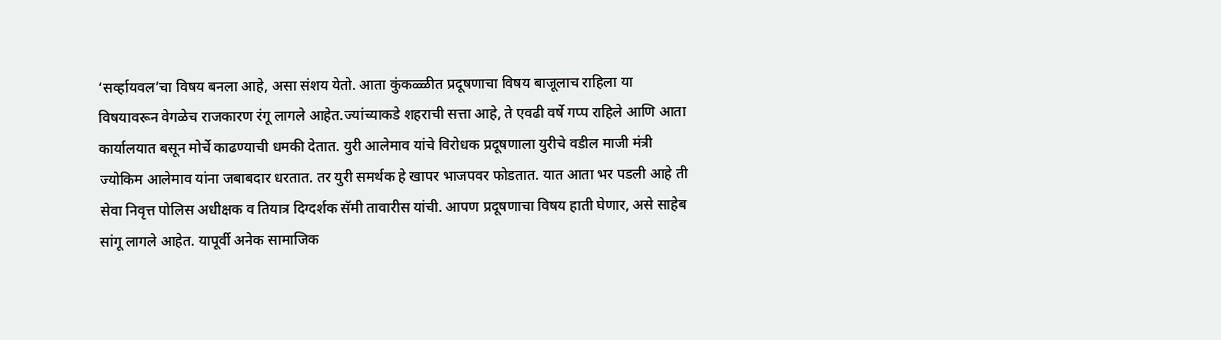‘सर्व्हायवल’चा विषय बनला आहे, असा संशय येतो. आता कुंकळ्ळीत प्रदूषणाचा विषय बाजूलाच राहिला या विषयावरून वेगळेच राजकारण रंगू लागले आहेत.ज्यांच्याकडे शहराची सत्ता आहे, ते एवढी वर्षे गप्प राहिले आणि आता कार्यालयात बसून मोर्चे काढण्याची धमकी देतात. युरी आलेमाव यांचे विरोधक प्रदूषणाला युरीचे वडील माजी मंत्री ज्योकिम आलेमाव यांना जबाबदार धरतात. तर युरी समर्थक हे खापर भाजपवर फोडतात. यात आता भर पडली आहे ती सेवा निवृत्त पोलिस अधीक्षक व तियात्र दिग्दर्शक सॅमी तावारीस यांची. आपण प्रदूषणाचा विषय हाती घेणार, असे साहेब सांगू लागले आहेत. यापूर्वी अनेक सामाजिक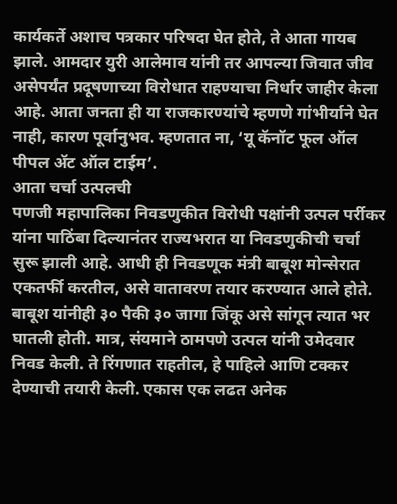कार्यकर्ते अशाच पत्रकार परिषदा घेत होते, ते आता गायब झाले. आमदार युरी आलेमाव यांनी तर आपल्या जिवात जीव असेपर्यंत प्रदूषणाच्या विरोधात राहण्याचा निर्धार जाहीर केला आहे. आता जनता ही या राजकारण्यांचे म्हणणे गांभीर्याने घेत नाही, कारण पूर्वानुभव. म्हणतात ना, ‘यू कॅनॉट फूल ऑल पीपल ॲट ऑल टाईम’.
आता चर्चा उत्पलची
पणजी महापालिका निवडणुकीत विरोधी पक्षांनी उत्पल पर्रीकर यांना पाठिंबा दिल्यानंतर राज्यभरात या निवडणुकीची चर्चा सुरू झाली आहे. आधी ही निवडणूक मंत्री बाबूश मोन्सेरात एकतर्फी करतील, असे वातावरण तयार करण्यात आले होते. बाबूश यांनीही ३० पैकी ३० जागा जिंकू असे सांगून त्यात भर घातली होती. मात्र, संयमाने ठामपणे उत्पल यांनी उमेदवार निवड केली. ते रिंगणात राहतील, हे पाहिले आणि टक्कर देण्याची तयारी केली. एकास एक लढत अनेक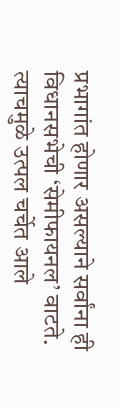प्रभागांत होणार असल्याने सर्वांना ही विधानसभेची ‘सेमीफायनल’ वाटते. त्याचमुळे उत्पल चर्चेत आले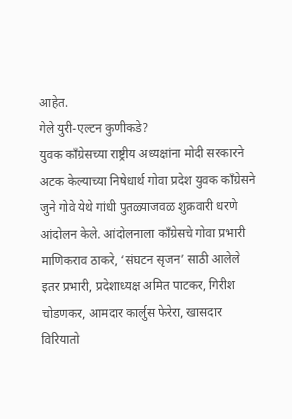आहेत.
गेले युरी-एल्टन कुणीकडे?
युवक काँग्रेसच्या राष्ट्रीय अध्यक्षांना मोदी सरकारने अटक केल्याच्या निषेधार्थ गोवा प्रदेश युवक काँग्रेसने जुने गोवे येथे गांधी पुतळ्याजवळ शुक्रवारी धरणे आंदोलन केले. आंदोलनाला कॉंग्रेसचे गोवा प्रभारी माणिकराव ठाकरे, ‘संघटन सृजन’ साठी आलेले इतर प्रभारी, प्रदेशाध्यक्ष अमित पाटकर, गिरीश चोडणकर, आमदार कार्लुस फेरेरा, खासदार विरियातो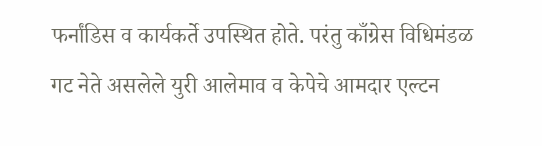फर्नांडिस व कार्यकर्ते उपस्थित होते. परंतु काँग्रेस विधिमंडळ गट नेते असलेले युरी आलेमाव व केपेचे आमदार एल्टन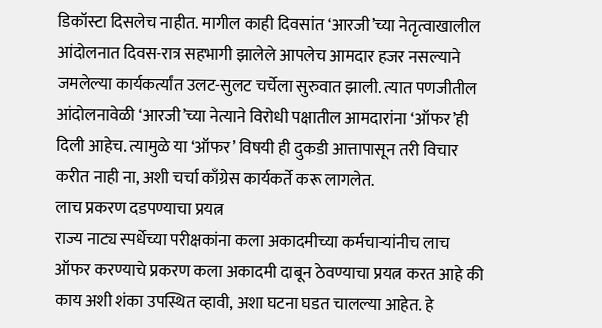डिकॉस्टा दिसलेच नाहीत. मागील काही दिवसांत ‘आरजी’च्या नेतृत्वाखालील आंदोलनात दिवस-रात्र सहभागी झालेले आपलेच आमदार हजर नसल्याने जमलेल्या कार्यकर्त्यांत उलट-सुलट चर्चेला सुरुवात झाली. त्यात पणजीतील आंदोलनावेळी ‘आरजी’च्या नेत्याने विरोधी पक्षातील आमदारांना ‘ऑफर’ही दिली आहेच. त्यामुळे या ‘ऑफर’ विषयी ही दुकडी आत्तापासून तरी विचार करीत नाही ना, अशी चर्चा काँग्रेस कार्यकर्ते करू लागलेत.
लाच प्रकरण दडपण्याचा प्रयत्न
राज्य नाट्य स्पर्धेच्या परीक्षकांना कला अकादमीच्या कर्मचाऱ्यांनीच लाच ऑफर करण्याचे प्रकरण कला अकादमी दाबून ठेवण्याचा प्रयत्न करत आहे की काय अशी शंका उपस्थित व्हावी, अशा घटना घडत चालल्या आहेत. हे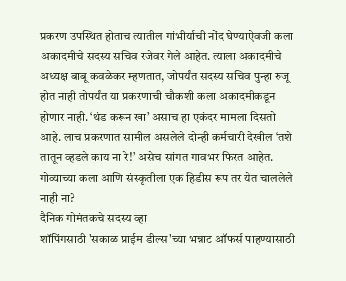प्रकरण उपस्थित होताच त्यातील गांभीर्याची नोंद घेण्याऐवजी कला अकादमीचे सदस्य सचिव रजेवर गेले आहेत. त्याला अकादमीचे अध्यक्ष बाबू कवळेकर म्हणतात, जोपर्यंत सदस्य सचिव पुन्हा रुजू होत नाही तोपर्यंत या प्रकरणाची चौकशी कला अकादमीकडून होणार नाही. ‘थंड करून खा’ असाच हा एकंदर मामला दिसतो आहे. लाच प्रकरणात सामील असलेले दोन्ही कर्मचारी देखील ‘तशे तातून व्हडले काय ना रे!’ असेच सांगत गावभर फिरत आहेत. गोव्याच्या कला आणि संस्कृतीला एक हिडीस रूप तर येत चाललेले नाही ना?
दैनिक गोमंतकचे सदस्य व्हा
शॉपिंगसाठी 'सकाळ प्राईम डील्स'च्या भन्नाट ऑफर्स पाहण्यासाठी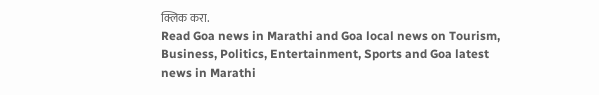क्लिक करा.
Read Goa news in Marathi and Goa local news on Tourism, Business, Politics, Entertainment, Sports and Goa latest news in Marathi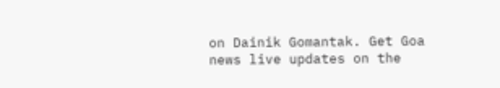on Dainik Gomantak. Get Goa news live updates on the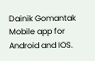Dainik Gomantak Mobile app for Android and IOS.